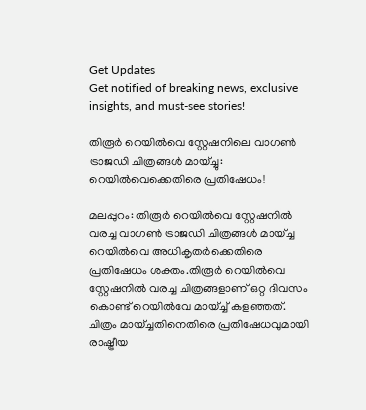Get Updates
Get notified of breaking news, exclusive insights, and must-see stories!

തിരൂര്‍ റെയില്‍വെ സ്റ്റേഷനിലെ വാഗണ്‍ ട്രാജഡി ചിത്രങ്ങള്‍ മായ്ച്ചു: റെയില്‍വെക്കെതിരെ പ്രതിഷേധം!

മലപ്പുറം: തിരൂര്‍ റെയില്‍വെ സ്റ്റേഷനില്‍ വരച്ച വാഗണ്‍ ട്രാജഡി ചിത്രങ്ങള്‍ മായ്ച്ച റെയില്‍വെ അധികൃതര്‍ക്കെതിരെ പ്രതിഷേധം ശക്തം.തിരൂര്‍ റെയില്‍വെ സ്റ്റേഷനില്‍ വരച്ച ചിത്രങ്ങളാണ് ഒറ്റ ദിവസം കൊണ്ട് റെയില്‍വേ മായ്ച്ച് കളഞ്ഞത്. ചിത്രം മായ്ച്ചതിനെതിരെ പ്രതിഷേധവുമായി രാഷ്ട്രീയ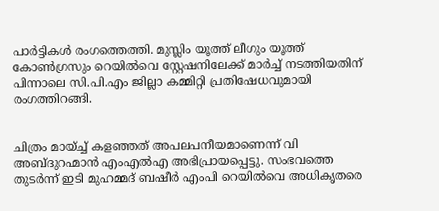പാര്‍ട്ടികള്‍ രംഗത്തെത്തി. മുസ്ലിം യൂത്ത് ലീഗും യൂത്ത് കോണ്‍ഗ്രസും റെയില്‍വെ സ്റ്റേഷനിലേക്ക് മാര്‍ച്ച് നടത്തിയതിന് പിന്നാലെ സി.പി.എം ജില്ലാ കമ്മിറ്റി പ്രതിഷേധവുമായി രംഗത്തിറങ്ങി.


ചിത്രം മായ്ച്ച് കളഞ്ഞത് അപലപനീയമാണെന്ന് വി അബ്ദുറഹ്മാന്‍ എംഎല്‍എ അഭിപ്രായപ്പെട്ടു. സംഭവത്തെ തുടര്‍ന്ന് ഇടി മുഹമ്മദ് ബഷീര്‍ എംപി റെയില്‍വെ അധികൃതരെ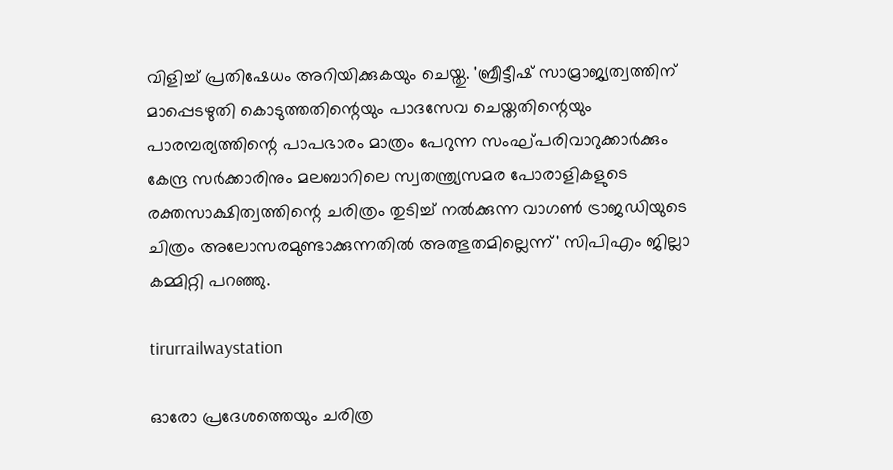വിളിച്ച് പ്രതിഷേധം അറിയിക്കുകയും ചെയ്തു. 'ബ്രീട്ടീഷ് സാമ്രാജ്യത്വത്തിന് മാപ്പെടഴുതി കൊടുത്തതിന്റെയും പാദസേവ ചെയ്തതിന്റെയും പാരമ്പര്യത്തിന്റെ പാപഭാരം മാത്രം പേറുന്ന സംഘ്പരിവാറുക്കാര്‍ക്കും കേന്ദ്ര സര്‍ക്കാരിനും മലബാറിലെ സ്വതന്ത്ര്യസമര പോരാളികളുടെ രക്തസാക്ഷിത്വത്തിന്റെ ചരിത്രം തുടിച്ച് നല്‍ക്കുന്ന വാഗണ്‍ ട്രാജഡിയുടെ ചിത്രം അലോസരമുണ്ടാക്കുന്നതില്‍ അത്ഭുതമില്ലെന്ന്' സിപിഎം ജില്ലാ കമ്മിറ്റി പറഞ്ഞു.

tirurrailwaystation

ഓരോ പ്രദേശത്തെയും ചരിത്ര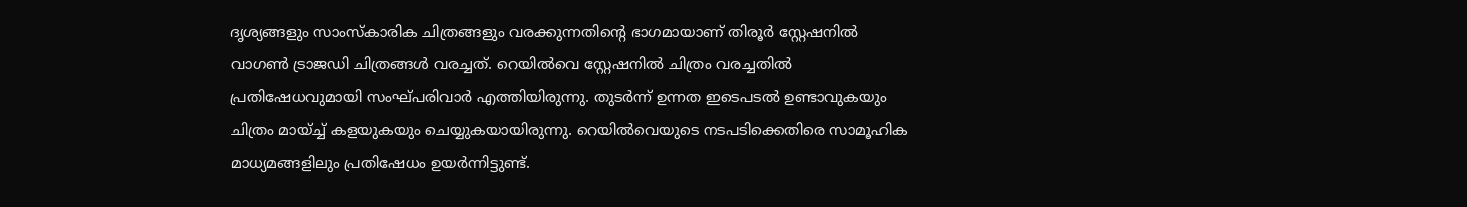ദൃശ്യങ്ങളും സാംസ്‌കാരിക ചിത്രങ്ങളും വരക്കുന്നതിന്റെ ഭാഗമായാണ് തിരൂര്‍ സ്റ്റേഷനില്‍ വാഗണ്‍ ട്രാജഡി ചിത്രങ്ങള്‍ വരച്ചത്. റെയില്‍വെ സ്റ്റേഷനില്‍ ചിത്രം വരച്ചതില്‍ പ്രതിഷേധവുമായി സംഘ്പരിവാര്‍ എത്തിയിരുന്നു. തുടര്‍ന്ന് ഉന്നത ഇടെപടല്‍ ഉണ്ടാവുകയും ചിത്രം മായ്ച്ച് കളയുകയും ചെയ്യുകയായിരുന്നു. റെയില്‍വെയുടെ നടപടിക്കെതിരെ സാമൂഹിക മാധ്യമങ്ങളിലും പ്രതിഷേധം ഉയര്‍ന്നിട്ടുണ്ട്.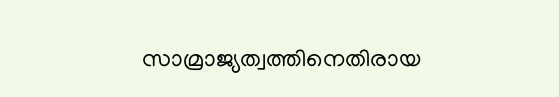സാമ്രാജ്യത്വത്തിനെതിരായ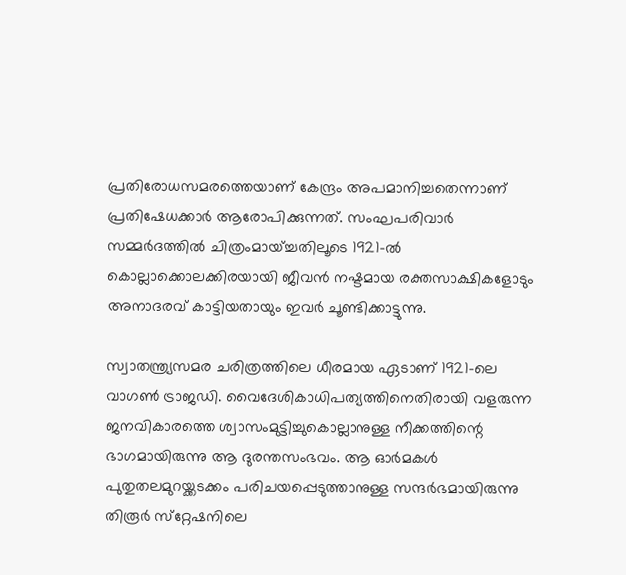പ്രതിരോധസമരത്തെയാണ് കേന്ദ്രം അപമാനിച്ചതെന്നാണ് പ്രതിഷേധക്കാര്‍ ആരോപിക്കുന്നത്. സംഘപരിവാര്‍ സമ്മര്‍ദത്തില്‍ ചിത്രംമായ്ച്ചതിലൂടെ 1921-ല്‍ കൊല്ലാക്കൊലക്കിരയായി ജീവന്‍ നഷ്ടമായ രക്തസാക്ഷികളോടും അനാദരവ് കാട്ടിയതായും ഇവര്‍ ചൂണ്ടിക്കാട്ടുന്നു.

സ്വാതന്ത്ര്യസമര ചരിത്രത്തിലെ ധീരമായ ഏടാണ് 1921-ലെ വാഗണ്‍ ട്രാജഡി. വൈദേശികാധിപത്യത്തിനെതിരായി വളരുന്ന ജനവികാരത്തെ ശ്വാസംമുട്ടിച്ചുകൊല്ലാനുള്ള നീക്കത്തിന്റെ ഭാഗമായിരുന്നു ആ ദുരന്തസംഭവം. ആ ഓര്‍മകള്‍ പുതുതലമുറയ്ക്കടക്കം പരിചയപ്പെടുത്താനുള്ള സന്ദര്‍ഭമായിരുന്നു തിരൂര്‍ സ്‌റ്റേഷനിലെ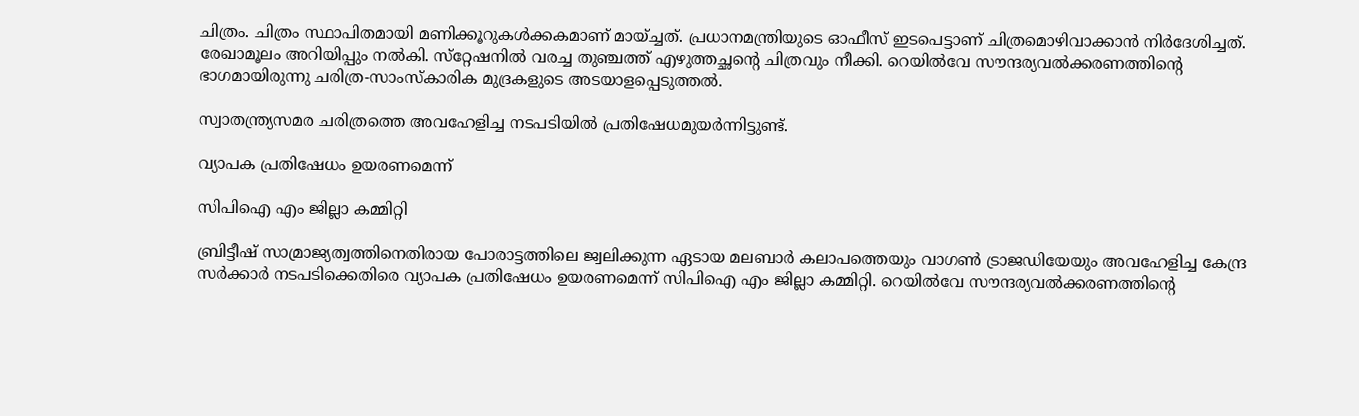ചിത്രം. ചിത്രം സ്ഥാപിതമായി മണിക്കൂറുകള്‍ക്കകമാണ് മായ്ച്ചത്. പ്രധാനമന്ത്രിയുടെ ഓഫീസ് ഇടപെട്ടാണ് ചിത്രമൊഴിവാക്കാന്‍ നിര്‍ദേശിച്ചത്. രേഖാമൂലം അറിയിപ്പും നല്‍കി. സ്‌റ്റേഷനില്‍ വരച്ച തുഞ്ചത്ത് എഴുത്തച്ഛന്റെ ചിത്രവും നീക്കി. റെയില്‍വേ സൗന്ദര്യവല്‍ക്കരണത്തിന്റെ ഭാഗമായിരുന്നു ചരിത്ര-സാംസ്‌കാരിക മുദ്രകളുടെ അടയാളപ്പെടുത്തല്‍.

സ്വാതന്ത്ര്യസമര ചരിത്രത്തെ അവഹേളിച്ച നടപടിയില്‍ പ്രതിഷേധമുയര്‍ന്നിട്ടുണ്ട്.

വ്യാപക പ്രതിഷേധം ഉയരണമെന്ന്

സിപിഐ എം ജില്ലാ കമ്മിറ്റി

ബ്രിട്ടീഷ് സാമ്രാജ്യത്വത്തിനെതിരായ പോരാട്ടത്തിലെ ജ്വലിക്കുന്ന ഏടായ മലബാര്‍ കലാപത്തെയും വാഗണ്‍ ട്രാജഡിയേയും അവഹേളിച്ച കേന്ദ്ര സര്‍ക്കാര്‍ നടപടിക്കെതിരെ വ്യാപക പ്രതിഷേധം ഉയരണമെന്ന് സിപിഐ എം ജില്ലാ കമ്മിറ്റി. റെയില്‍വേ സൗന്ദര്യവല്‍ക്കരണത്തിന്റെ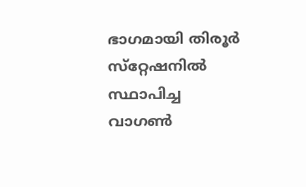ഭാഗമായി തിരൂര്‍ സ്‌റ്റേഷനില്‍ സ്ഥാപിച്ച വാഗണ്‍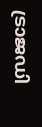ട്രാജഡി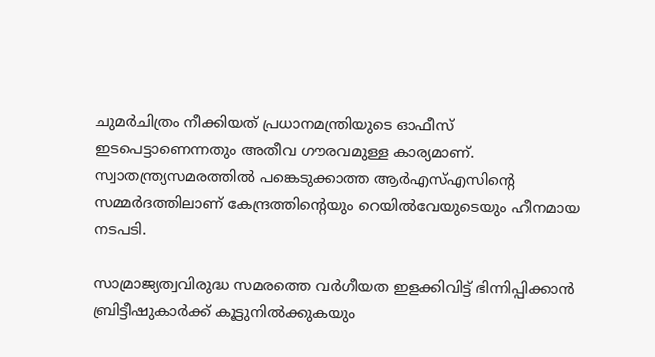ചുമര്‍ചിത്രം നീക്കിയത് പ്രധാനമന്ത്രിയുടെ ഓഫീസ് ഇടപെട്ടാണെന്നതും അതീവ ഗൗരവമുള്ള കാര്യമാണ്. സ്വാതന്ത്ര്യസമരത്തില്‍ പങ്കെടുക്കാത്ത ആര്‍എസ്എസിന്റെ സമ്മര്‍ദത്തിലാണ് കേന്ദ്രത്തിന്റെയും റെയില്‍വേയുടെയും ഹീനമായ നടപടി.

സാമ്രാജ്യത്വവിരുദ്ധ സമരത്തെ വര്‍ഗീയത ഇളക്കിവിട്ട് ഭിന്നിപ്പിക്കാന്‍ ബ്രിട്ടീഷുകാര്‍ക്ക് കൂട്ടുനില്‍ക്കുകയും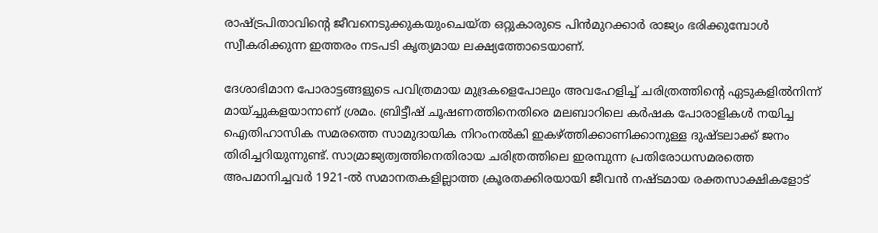രാഷ്ട്രപിതാവിന്റെ ജീവനെടുക്കുകയുംചെയ്ത ഒറ്റുകാരുടെ പിന്‍മുറക്കാര്‍ രാജ്യം ഭരിക്കുമ്പോള്‍ സ്വീകരിക്കുന്ന ഇത്തരം നടപടി കൃത്യമായ ലക്ഷ്യത്തോടെയാണ്.

ദേശാഭിമാന പോരാട്ടങ്ങളുടെ പവിത്രമായ മുദ്രകളെപോലും അവഹേളിച്ച് ചരിത്രത്തിന്റെ ഏടുകളില്‍നിന്ന് മായ്ച്ചുകളയാനാണ് ശ്രമം. ബ്രിട്ടീഷ് ചൂഷണത്തിനെതിരെ മലബാറിലെ കര്‍ഷക പോരാളികള്‍ നയിച്ച ഐതിഹാസിക സമരത്തെ സാമുദായിക നിറംനല്‍കി ഇകഴ്ത്തിക്കാണിക്കാനുള്ള ദുഷ്ടലാക്ക് ജനം തിരിച്ചറിയുന്നുണ്ട്. സാമ്രാജ്യത്വത്തിനെതിരായ ചരിത്രത്തിലെ ഇരമ്പുന്ന പ്രതിരോധസമരത്തെ അപമാനിച്ചവര്‍ 1921-ല്‍ സമാനതകളില്ലാത്ത ക്രൂരതക്കിരയായി ജീവന്‍ നഷ്ടമായ രക്തസാക്ഷികളോട്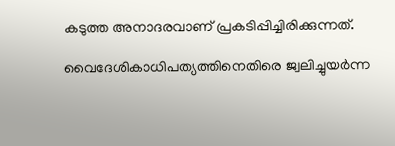കടുത്ത അനാദരവാണ് പ്രകടിപ്പിച്ചിരിക്കുന്നത്.

വൈദേശികാധിപത്യത്തിനെതിരെ ജ്വലിച്ചുയര്‍ന്ന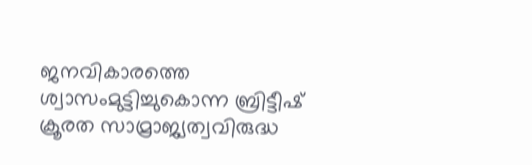ജനവികാരത്തെ ശ്വാസംമുട്ടിച്ചുകൊന്ന ബ്രിട്ടീഷ് ക്രൂരത സാമ്രാജ്യത്വവിരുദ്ധ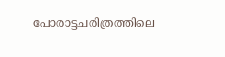പോരാട്ടചരിത്രത്തിലെ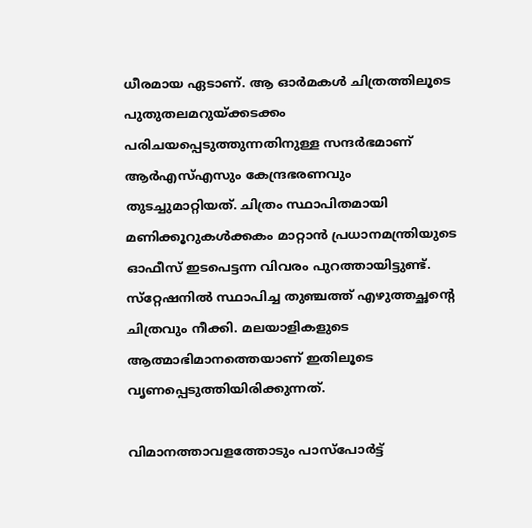ധീരമായ ഏടാണ്. ആ ഓര്‍മകള്‍ ചിത്രത്തിലൂടെ പുതുതലമറുയ്ക്കടക്കം പരിചയപ്പെടുത്തുന്നതിനുള്ള സന്ദര്‍ഭമാണ് ആര്‍എസ്എസും കേന്ദ്രഭരണവും തുടച്ചുമാറ്റിയത്. ചിത്രം സ്ഥാപിതമായി മണിക്കൂറുകള്‍ക്കകം മാറ്റാന്‍ പ്രധാനമന്ത്രിയുടെ ഓഫീസ് ഇടപെട്ടന്ന വിവരം പുറത്തായിട്ടുണ്ട്. സ്‌റ്റേഷനില്‍ സ്ഥാപിച്ച തുഞ്ചത്ത് എഴുത്തച്ഛന്റെ ചിത്രവും നീക്കി. മലയാളികളുടെ ആത്മാഭിമാനത്തെയാണ് ഇതിലൂടെ വൃണപ്പെടുത്തിയിരിക്കുന്നത്.

വിമാനത്താവളത്തോടും പാസ്‌പോര്‍ട്ട്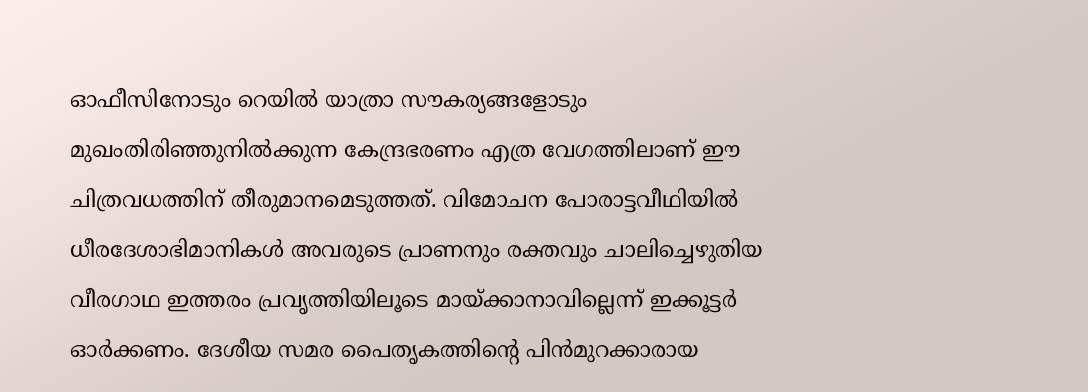ഓഫീസിനോടും റെയില്‍ യാത്രാ സൗകര്യങ്ങളോടും മുഖംതിരിഞ്ഞുനില്‍ക്കുന്ന കേന്ദ്രഭരണം എത്ര വേഗത്തിലാണ് ഈ ചിത്രവധത്തിന് തീരുമാനമെടുത്തത്. വിമോചന പോരാട്ടവീഥിയില്‍ ധീരദേശാഭിമാനികള്‍ അവരുടെ പ്രാണനും രക്തവും ചാലിച്ചെഴുതിയ വീരഗാഥ ഇത്തരം പ്രവൃത്തിയിലൂടെ മായ്ക്കാനാവില്ലെന്ന് ഇക്കൂട്ടര്‍ ഓര്‍ക്കണം. ദേശീയ സമര പൈതൃകത്തിന്റെ പിന്‍മുറക്കാരായ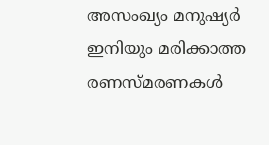അസംഖ്യം മനുഷ്യര്‍ ഇനിയും മരിക്കാത്ത രണസ്മരണകള്‍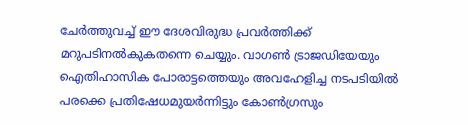ചേര്‍ത്തുവച്ച് ഈ ദേശവിരുദ്ധ പ്രവര്‍ത്തിക്ക് മറുപടിനല്‍കുകതന്നെ ചെയ്യും. വാഗണ്‍ ട്രാജഡിയേയും ഐതിഹാസിക പോരാട്ടത്തെയും അവഹേളിച്ച നടപടിയില്‍ പരക്കെ പ്രതിഷേധമുയര്‍ന്നിട്ടും കോണ്‍ഗ്രസും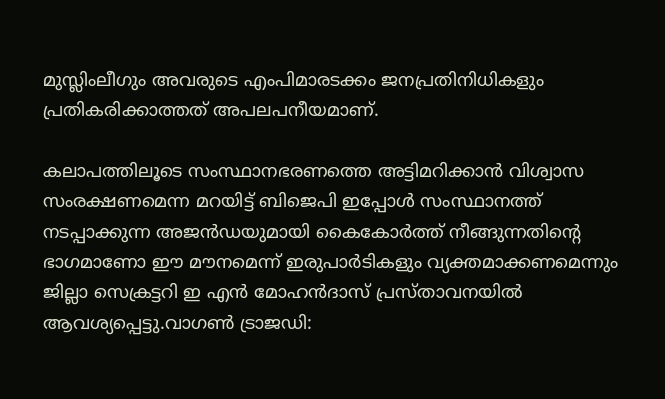മുസ്ലിംലീഗും അവരുടെ എംപിമാരടക്കം ജനപ്രതിനിധികളും പ്രതികരിക്കാത്തത് അപലപനീയമാണ്.

കലാപത്തിലൂടെ സംസ്ഥാനഭരണത്തെ അട്ടിമറിക്കാന്‍ വിശ്വാസ സംരക്ഷണമെന്ന മറയിട്ട് ബിജെപി ഇപ്പോള്‍ സംസ്ഥാനത്ത് നടപ്പാക്കുന്ന അജന്‍ഡയുമായി കൈകോര്‍ത്ത് നീങ്ങുന്നതിന്റെ ഭാഗമാണോ ഈ മൗനമെന്ന് ഇരുപാര്‍ടികളും വ്യക്തമാക്കണമെന്നും ജില്ലാ സെക്രട്ടറി ഇ എന്‍ മോഹന്‍ദാസ് പ്രസ്താവനയില്‍ ആവശ്യപ്പെട്ടു.വാഗണ്‍ ട്രാജഡി: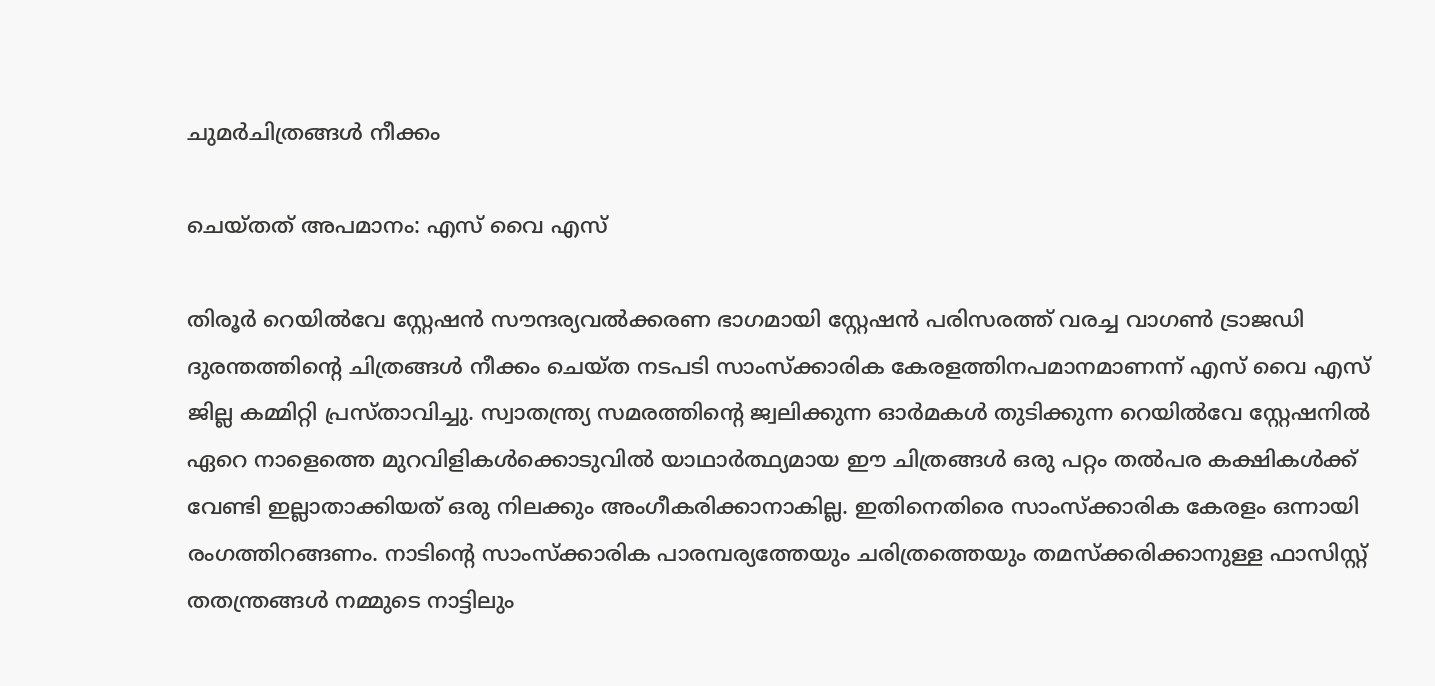ചുമര്‍ചിത്രങ്ങള്‍ നീക്കം

ചെയ്തത് അപമാനം: എസ് വൈ എസ്

തിരൂര്‍ റെയില്‍വേ സ്റ്റേഷന്‍ സൗന്ദര്യവല്‍ക്കരണ ഭാഗമായി സ്റ്റേഷന്‍ പരിസരത്ത് വരച്ച വാഗണ്‍ ട്രാജഡി ദുരന്തത്തിന്റെ ചിത്രങ്ങള്‍ നീക്കം ചെയ്ത നടപടി സാംസ്‌ക്കാരിക കേരളത്തിനപമാനമാണന്ന് എസ് വൈ എസ് ജില്ല കമ്മിറ്റി പ്രസ്താവിച്ചു. സ്വാതന്ത്ര്യ സമരത്തിന്റെ ജ്വലിക്കുന്ന ഓര്‍മകള്‍ തുടിക്കുന്ന റെയില്‍വേ സ്റ്റേഷനില്‍ ഏറെ നാളെത്തെ മുറവിളികള്‍ക്കൊടുവില്‍ യാഥാര്‍ത്ഥ്യമായ ഈ ചിത്രങ്ങള്‍ ഒരു പറ്റം തല്‍പര കക്ഷികള്‍ക്ക് വേണ്ടി ഇല്ലാതാക്കിയത് ഒരു നിലക്കും അംഗീകരിക്കാനാകില്ല. ഇതിനെതിരെ സാംസ്‌ക്കാരിക കേരളം ഒന്നായി രംഗത്തിറങ്ങണം. നാടിന്റെ സാംസ്‌ക്കാരിക പാരമ്പര്യത്തേയും ചരിത്രത്തെയും തമസ്‌ക്കരിക്കാനുള്ള ഫാസിസ്റ്റ് തതന്ത്രങ്ങള്‍ നമ്മുടെ നാട്ടിലും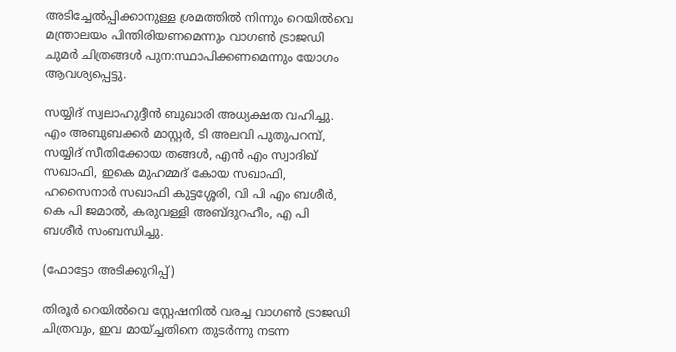അടിച്ചേല്‍പ്പിക്കാനുള്ള ശ്രമത്തില്‍ നിന്നും റെയില്‍വെ മന്ത്രാലയം പിന്തിരിയണമെന്നും വാഗണ്‍ ട്രാജഡി ചുമര്‍ ചിത്രങ്ങള്‍ പുന:സ്ഥാപിക്കണമെന്നും യോഗം ആവശ്യപ്പെട്ടു.

സയ്യിദ് സ്വലാഹുദ്ദീന്‍ ബുഖാരി അധ്യക്ഷത വഹിച്ചു. എം അബുബക്കര്‍ മാസ്റ്റര്‍, ടി അലവി പുതുപറമ്പ്, സയ്യിദ് സീതിക്കോയ തങ്ങള്‍, എന്‍ എം സ്വാദിഖ് സഖാഫി, ഇകെ മുഹമ്മദ് കോയ സഖാഫി, ഹസൈനാര്‍ സഖാഫി കുട്ടശ്ശേരി, വി പി എം ബശീര്‍, കെ പി ജമാല്‍, കരുവള്ളി അബ്ദുറഹീം, എ പി ബശീര്‍ സംബന്ധിച്ചു.

(ഫോട്ടോ അടിക്കുറിപ്പ്)

തിരൂര്‍ റെയില്‍വെ സ്റ്റേഷനില്‍ വരച്ച വാഗണ്‍ ട്രാജഡി ചിത്രവും, ഇവ മായ്ച്ചതിനെ തുടര്‍ന്നു നടന്ന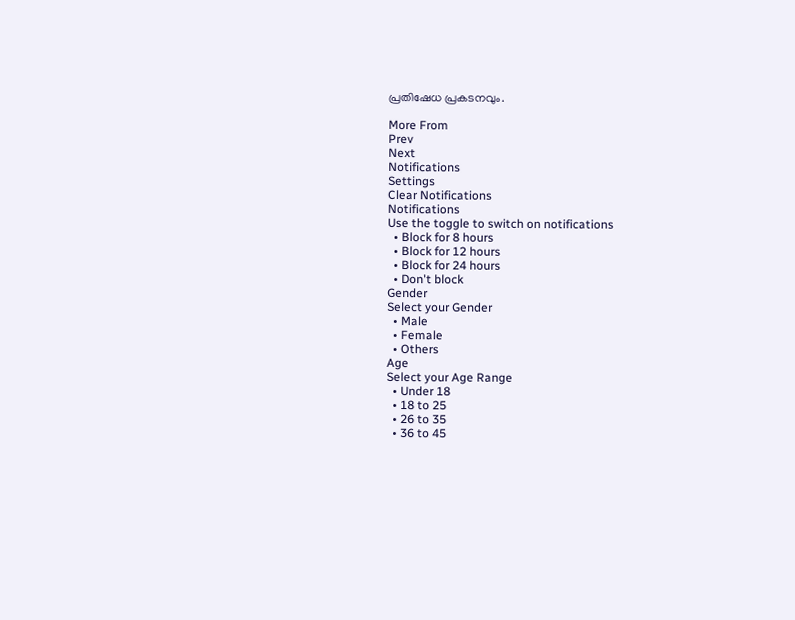പ്രതിഷേധ പ്രകടനവും.

More From
Prev
Next
Notifications
Settings
Clear Notifications
Notifications
Use the toggle to switch on notifications
  • Block for 8 hours
  • Block for 12 hours
  • Block for 24 hours
  • Don't block
Gender
Select your Gender
  • Male
  • Female
  • Others
Age
Select your Age Range
  • Under 18
  • 18 to 25
  • 26 to 35
  • 36 to 45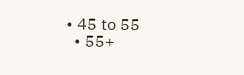• 45 to 55
  • 55+